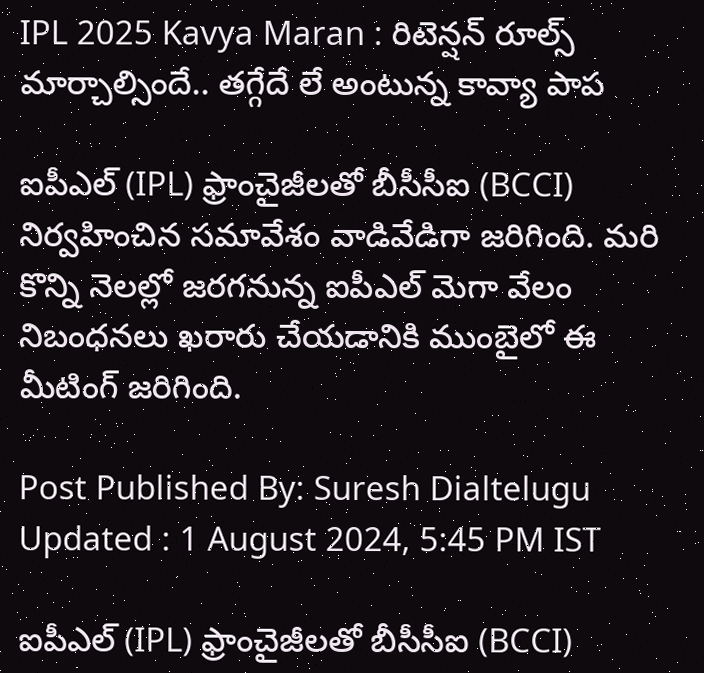IPL 2025 Kavya Maran : రిటెన్షన్ రూల్స్ మార్చాల్సిందే.. తగ్గేదే లే అంటున్న కావ్యా పాప

ఐపీఎల్ (IPL) ఫ్రాంచైజీలతో బీసీసీఐ (BCCI) నిర్వహించిన సమావేశం వాడివేడిగా జరిగింది. మరి కొన్ని నెలల్లో జరగనున్న ఐపీఎల్ మెగా వేలం నిబంధనలు ఖరారు చేయడానికి ముంబైలో ఈ మీటింగ్ జరిగింది.

Post Published By: Suresh Dialtelugu
Updated : 1 August 2024, 5:45 PM IST

ఐపీఎల్ (IPL) ఫ్రాంచైజీలతో బీసీసీఐ (BCCI)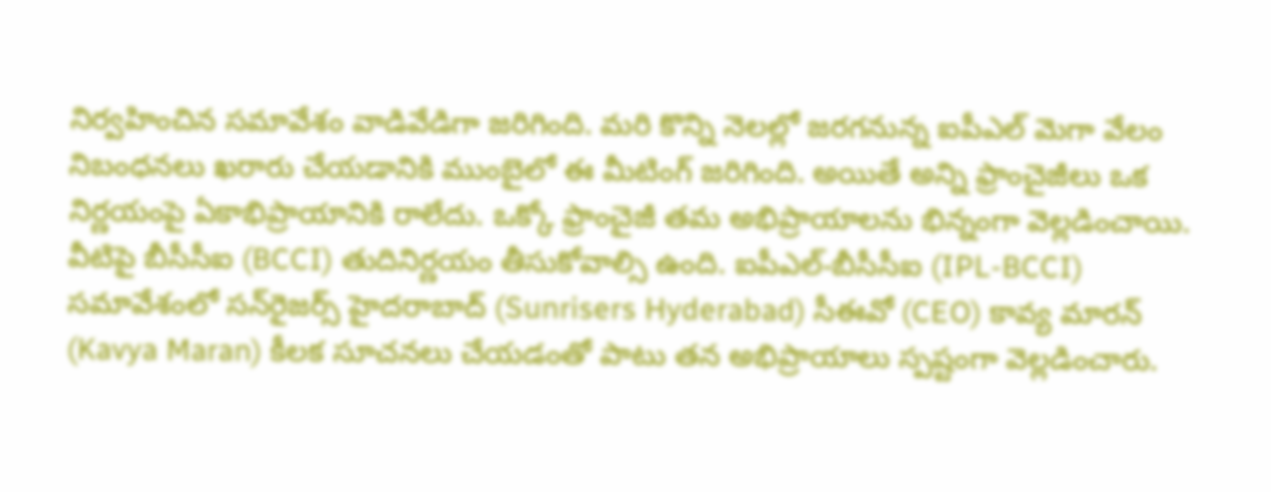నిర్వహించిన సమావేశం వాడివేడిగా జరిగింది. మరి కొన్ని నెలల్లో జరగనున్న ఐపీఎల్ మెగా వేలం నిబంధనలు ఖరారు చేయడానికి ముంబైలో ఈ మీటింగ్ జరిగింది. అయితే అన్ని ఫ్రాంచైజీలు ఒక నిర్ణయంపై ఏకాభిప్రాయానికి రాలేదు. ఒక్కో ఫ్రాంచైజీ తమ అభిప్రాయాలను భిన్నంగా వెల్లడించాయి. వీటిపై బీసీసీఐ (BCCI) తుదినిర్ణయం తీసుకోవాల్సి ఉంది. ఐపీఎల్-బీసీసీఐ (IPL-BCCI) సమావేశంలో సన్‌రైజర్స్ హైదరాబాద్ (Sunrisers Hyderabad) సీఈవో (CEO) కావ్య మారన్ (Kavya Maran) కీలక సూచనలు చేయడంతో పాటు తన అభిప్రాయాలు స్పష్టంగా వెల్లడించారు.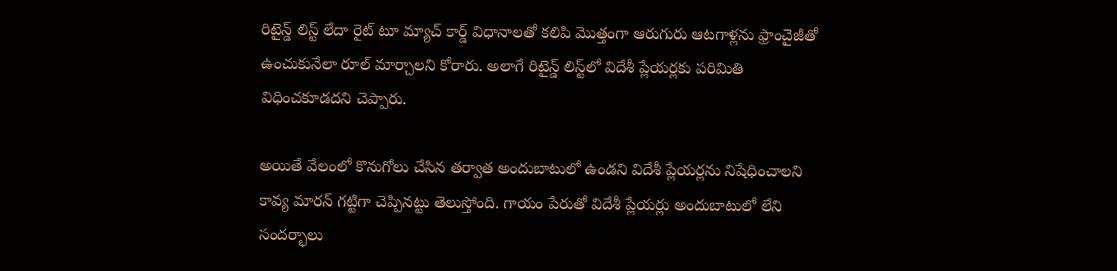రిటైన్డ్ లిస్ట్ లేదా రైట్ టూ మ్యాచ్ కార్డ్ విధానాలతో కలిపి మొత్తంగా ఆరుగురు ఆటగాళ్లను ఫ్రాంచైజీతో ఉంచుకునేలా రూల్ మార్చాలని కోరారు. అలాగే రిటైన్డ్ లిస్ట్‌లో విదేశీ ప్లేయర్లకు పరిమితి విధించకూడదని చెప్పారు.

అయితే వేలంలో కొనుగోలు చేసిన తర్వాత అందుబాటులో ఉండని విదేశీ ప్లేయర్లను నిషేధించాలని కావ్య మారన్ గట్టిగా చెప్పినట్టు తెలుస్తోంది. గాయం పేరుతో విదేశీ ప్లేయర్లు అందుబాటులో లేని సందర్భాలు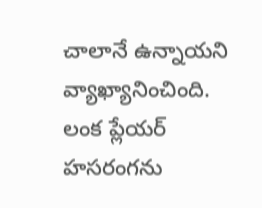చాలానే ఉన్నాయని వ్యాఖ్యానించింది. లంక ప్లేయర్ హసరంగను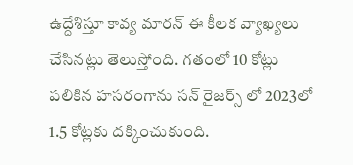ఉద్దేశిస్తూ కావ్య మారన్ ఈ కీలక వ్యాఖ్యలు చేసినట్లు తెలుస్తోంది. గతంలో 10 కోట్లు పలికిన హసరంగాను సన్ రైజర్స్ లో 2023లో 1.5 కోట్లకు దక్కించుకుంది.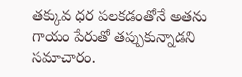తక్కువ ధర పలకడంతోనే అతను గాయం పేరుతో తప్పుకున్నాడని సమాచారం.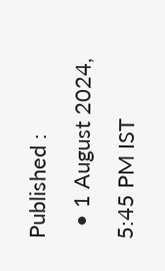Published :
  • 1 August 2024, 5:45 PM IST